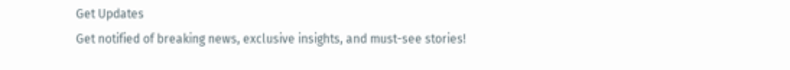Get Updates
Get notified of breaking news, exclusive insights, and must-see stories!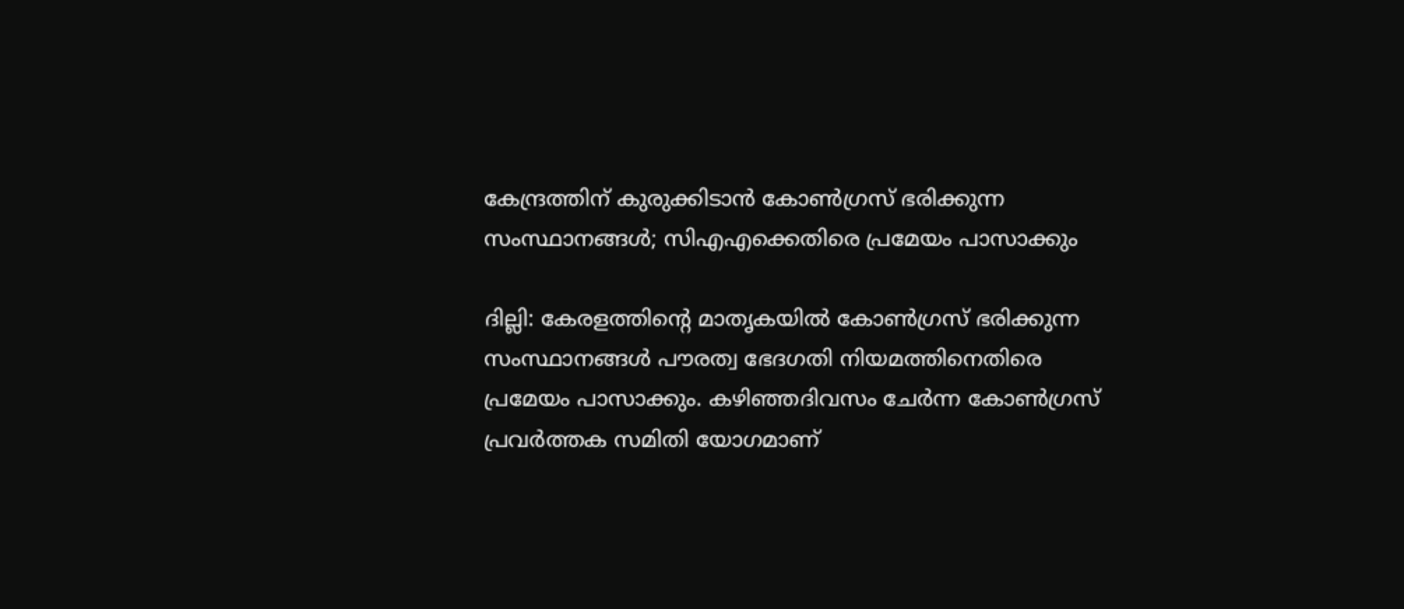കേന്ദ്രത്തിന് കുരുക്കിടാന്‍ കോണ്‍ഗ്രസ് ഭരിക്കുന്ന സംസ്ഥാനങ്ങള്‍; സിഎഎക്കെതിരെ പ്രമേയം പാസാക്കും

ദില്ലി: കേരളത്തിന്റെ മാതൃകയില്‍ കോണ്‍ഗ്രസ് ഭരിക്കുന്ന സംസ്ഥാനങ്ങള്‍ പൗരത്വ ഭേദഗതി നിയമത്തിനെതിരെ പ്രമേയം പാസാക്കും. കഴിഞ്ഞദിവസം ചേര്‍ന്ന കോണ്‍ഗ്രസ് പ്രവര്‍ത്തക സമിതി യോഗമാണ്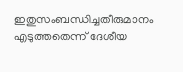ഇതുസംബന്ധിച്ചതീരുമാനം എടുത്തതെന്ന് ദേശീയ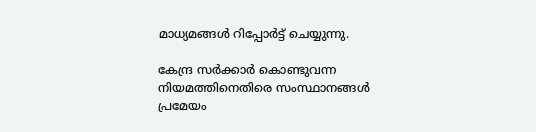മാധ്യമങ്ങള്‍ റിപ്പോര്‍ട്ട് ചെയ്യുന്നു.

കേന്ദ്ര സര്‍ക്കാര്‍ കൊണ്ടുവന്ന നിയമത്തിനെതിരെ സംസ്ഥാനങ്ങള്‍ പ്രമേയം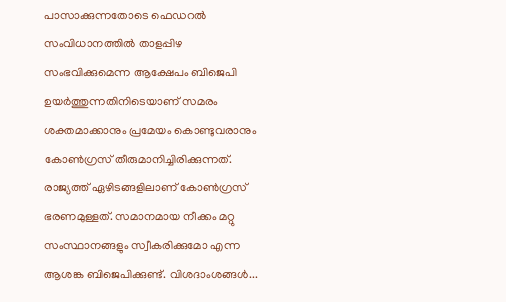പാസാക്കുന്നതോടെ ഫെഡറല്‍ സംവിധാനത്തില്‍ താളപ്പിഴ സംഭവിക്കുമെന്ന ആക്ഷേപം ബിജെപി ഉയര്‍ത്തുന്നതിനിടെയാണ് സമരം ശക്തമാക്കാനും പ്രമേയം കൊണ്ടുവരാനും കോണ്‍ഗ്രസ് തീരുമാനിച്ചിരിക്കുന്നത്. രാജ്യത്ത് ഏഴിടങ്ങളിലാണ് കോണ്‍ഗ്രസ് ഭരണമുള്ളത്. സമാനമായ നീക്കം മറ്റു സംസ്ഥാനങ്ങളും സ്വീകരിക്കുമോ എന്ന ആശങ്ക ബിജെപിക്കുണ്ട്. വിശദാംശങ്ങള്‍...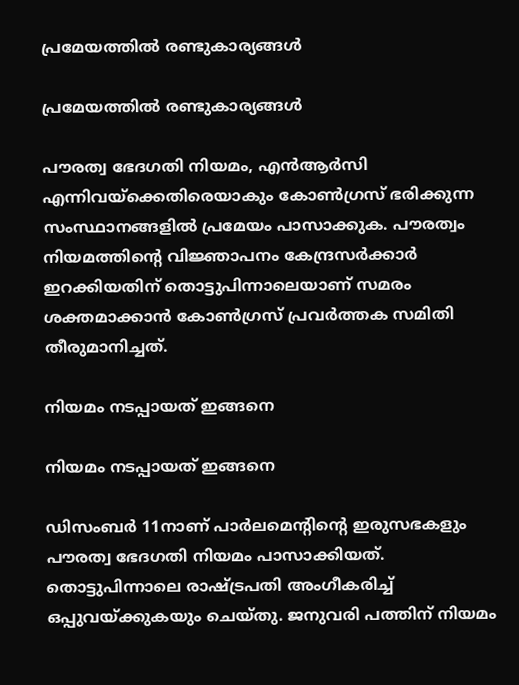പ്രമേയത്തില്‍ രണ്ടുകാര്യങ്ങള്‍

പ്രമേയത്തില്‍ രണ്ടുകാര്യങ്ങള്‍

പൗരത്വ ഭേദഗതി നിയമം, എന്‍ആര്‍സി എന്നിവയ്‌ക്കെതിരെയാകും കോണ്‍ഗ്രസ് ഭരിക്കുന്ന സംസ്ഥാനങ്ങളില്‍ പ്രമേയം പാസാക്കുക. പൗരത്വം നിയമത്തിന്റെ വിജ്ഞാപനം കേന്ദ്രസര്‍ക്കാര്‍ ഇറക്കിയതിന് തൊട്ടുപിന്നാലെയാണ് സമരം ശക്തമാക്കാന്‍ കോണ്‍ഗ്രസ് പ്രവര്‍ത്തക സമിതി തീരുമാനിച്ചത്.

നിയമം നടപ്പായത് ഇങ്ങനെ

നിയമം നടപ്പായത് ഇങ്ങനെ

ഡിസംബര്‍ 11നാണ് പാര്‍ലമെന്റിന്റെ ഇരുസഭകളും പൗരത്വ ഭേദഗതി നിയമം പാസാക്കിയത്. തൊട്ടുപിന്നാലെ രാഷ്ട്രപതി അംഗീകരിച്ച് ഒപ്പുവയ്ക്കുകയും ചെയ്തു. ജനുവരി പത്തിന് നിയമം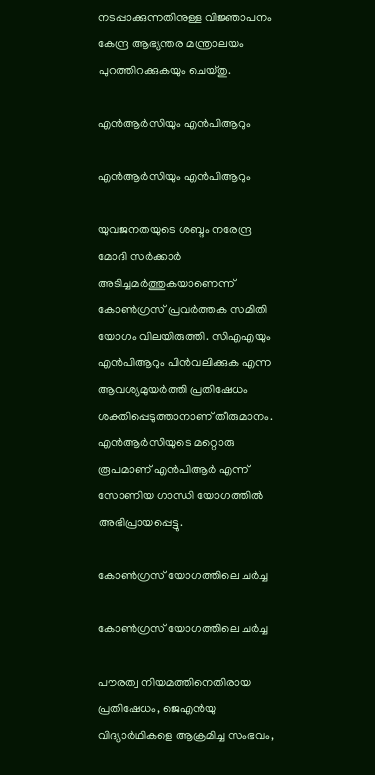നടപ്പാക്കുന്നതിനുള്ള വിജ്ഞാപനം കേന്ദ്ര ആഭ്യന്തര മന്ത്രാലയം പുറത്തിറക്കുകയും ചെയ്തു.

എന്‍ആര്‍സിയും എന്‍പിആറും

എന്‍ആര്‍സിയും എന്‍പിആറും

യുവജനതയുടെ ശബ്ദം നരേന്ദ്ര മോദി സര്‍ക്കാര്‍ അടിച്ചമര്‍ത്തുകയാണെന്ന് കോണ്‍ഗ്രസ് പ്രവര്‍ത്തക സമിതി യോഗം വിലയിരുത്തി. സിഎഎയും എന്‍പിആറും പിന്‍വലിക്കുക എന്ന ആവശ്യമുയര്‍ത്തി പ്രതിഷേധം ശക്തിപ്പെടുത്താനാണ് തീരുമാനം. എന്‍ആര്‍സിയുടെ മറ്റൊരു രൂപമാണ് എന്‍പിആര്‍ എന്ന് സോണിയ ഗാന്ധി യോഗത്തില്‍ അഭിപ്രായപ്പെട്ടു.

കോണ്‍ഗ്രസ് യോഗത്തിലെ ചര്‍ച്ച

കോണ്‍ഗ്രസ് യോഗത്തിലെ ചര്‍ച്ച

പൗരത്വ നിയമത്തിനെതിരായ പ്രതിഷേധം, ജെഎന്‍യു വിദ്യാര്‍ഥികളെ ആക്രമിച്ച സംഭവം,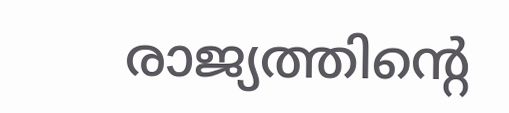രാജ്യത്തിന്റെ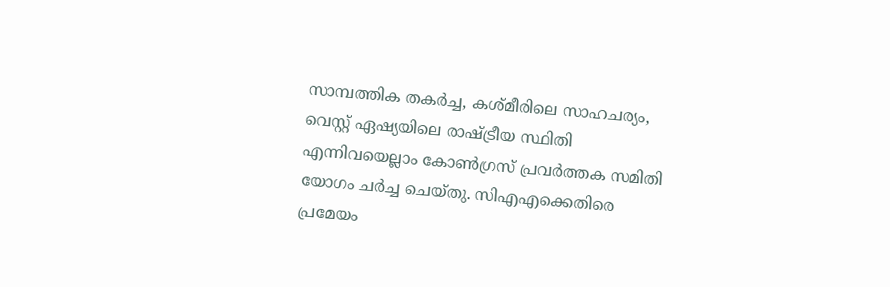സാമ്പത്തിക തകര്‍ച്ച, കശ്മീരിലെ സാഹചര്യം, വെസ്റ്റ് ഏഷ്യയിലെ രാഷ്ട്രീയ സ്ഥിതി എന്നിവയെല്ലാം കോണ്‍ഗ്രസ് പ്രവര്‍ത്തക സമിതി യോഗം ചര്‍ച്ച ചെയ്തു. സിഎഎക്കെതിരെ പ്രമേയം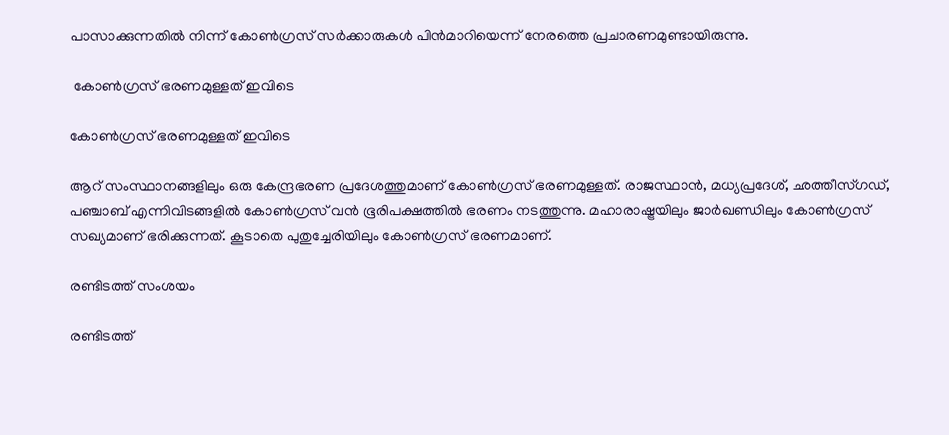പാസാക്കുന്നതില്‍ നിന്ന് കോണ്‍ഗ്രസ് സര്‍ക്കാരുകള്‍ പിന്‍മാറിയെന്ന് നേരത്തെ പ്രചാരണമുണ്ടായിരുന്നു.

 കോണ്‍ഗ്രസ് ഭരണമുള്ളത് ഇവിടെ

കോണ്‍ഗ്രസ് ഭരണമുള്ളത് ഇവിടെ

ആറ് സംസ്ഥാനങ്ങളിലും ഒരു കേന്ദ്രഭരണ പ്രദേശത്തുമാണ് കോണ്‍ഗ്രസ് ഭരണമുള്ളത്. രാജസ്ഥാന്‍, മധ്യപ്രദേശ്, ഛത്തീസ്ഗഡ്, പഞ്ചാബ് എന്നിവിടങ്ങളില്‍ കോണ്‍ഗ്രസ് വന്‍ ഭൂരിപക്ഷത്തില്‍ ഭരണം നടത്തുന്നു. മഹാരാഷ്ട്രയിലും ജാര്‍ഖണ്ഡിലും കോണ്‍ഗ്രസ് സഖ്യമാണ് ഭരിക്കുന്നത്. കൂടാതെ പുതുച്ചേരിയിലും കോണ്‍ഗ്രസ് ഭരണമാണ്.

രണ്ടിടത്ത് സംശയം

രണ്ടിടത്ത്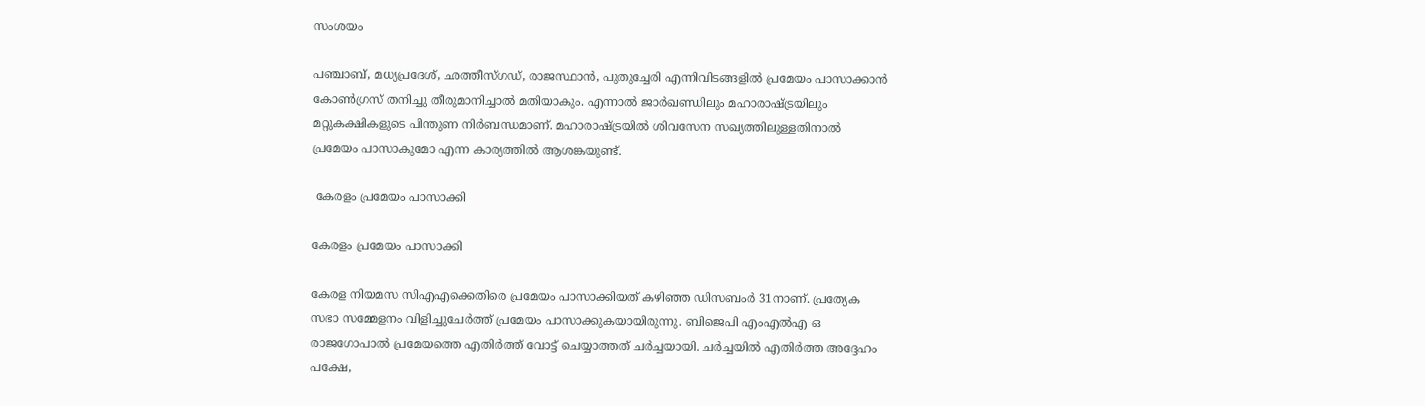സംശയം

പഞ്ചാബ്, മധ്യപ്രദേശ്, ഛത്തീസ്ഗഡ്, രാജസ്ഥാന്‍, പുതുച്ചേരി എന്നിവിടങ്ങളില്‍ പ്രമേയം പാസാക്കാന്‍ കോണ്‍ഗ്രസ് തനിച്ചു തീരുമാനിച്ചാല്‍ മതിയാകും. എന്നാല്‍ ജാര്‍ഖണ്ഡിലും മഹാരാഷ്ട്രയിലും മറ്റുകക്ഷികളുടെ പിന്തുണ നിര്‍ബന്ധമാണ്. മഹാരാഷ്ട്രയില്‍ ശിവസേന സഖ്യത്തിലുള്ളതിനാല്‍ പ്രമേയം പാസാകുമോ എന്ന കാര്യത്തില്‍ ആശങ്കയുണ്ട്.

 കേരളം പ്രമേയം പാസാക്കി

കേരളം പ്രമേയം പാസാക്കി

കേരള നിയമസ സിഎഎക്കെതിരെ പ്രമേയം പാസാക്കിയത് കഴിഞ്ഞ ഡിസബംര്‍ 31നാണ്. പ്രത്യേക സഭാ സമ്മേളനം വിളിച്ചുചേര്‍ത്ത് പ്രമേയം പാസാക്കുകയായിരുന്നു. ബിജെപി എംഎല്‍എ ഒ രാജഗോപാല്‍ പ്രമേയത്തെ എതിര്‍ത്ത് വോട്ട് ചെയ്യാത്തത് ചര്‍ച്ചയായി. ചര്‍ച്ചയില്‍ എതിര്‍ത്ത അദ്ദേഹം പക്ഷേ,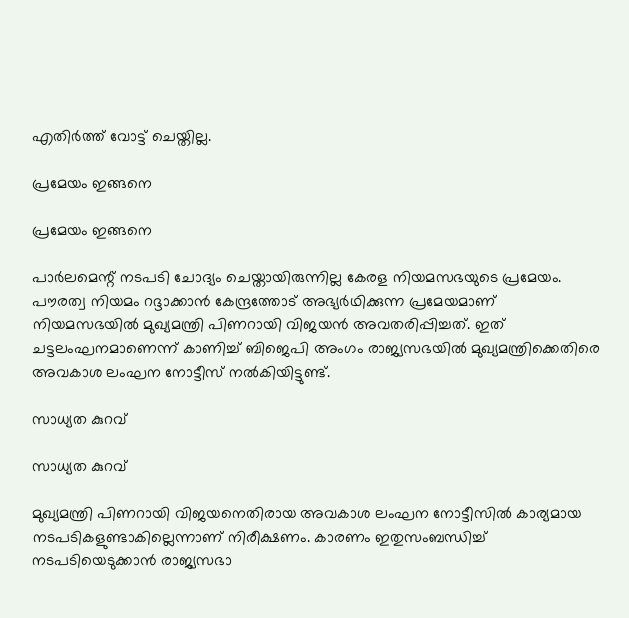എതിര്‍ത്ത് വോട്ട് ചെയ്തില്ല.

പ്രമേയം ഇങ്ങനെ

പ്രമേയം ഇങ്ങനെ

പാര്‍ലമെന്റ് നടപടി ചോദ്യം ചെയ്തായിരുന്നില്ല കേരള നിയമസഭയുടെ പ്രമേയം. പൗരത്വ നിയമം റദ്ദാക്കാന്‍ കേന്ദ്രത്തോട് അഭ്യര്‍ഥിക്കുന്ന പ്രമേയമാണ് നിയമസഭയില്‍ മുഖ്യമന്ത്രി പിണറായി വിജയന്‍ അവതരിപ്പിച്ചത്. ഇത് ചട്ടലംഘനമാണെന്ന് കാണിച്ച് ബിജെപി അംഗം രാജ്യസഭയില്‍ മുഖ്യമന്ത്രിക്കെതിരെ അവകാശ ലംഘന നോട്ടീസ് നല്‍കിയിട്ടുണ്ട്.

സാധ്യത കുറവ്

സാധ്യത കുറവ്

മുഖ്യമന്ത്രി പിണറായി വിജയനെതിരായ അവകാശ ലംഘന നോട്ടീസില്‍ കാര്യമായ നടപടികളുണ്ടാകില്ലെന്നാണ് നിരീക്ഷണം. കാരണം ഇതുസംബന്ധിച്ച് നടപടിയെടുക്കാന്‍ രാജ്യസഭാ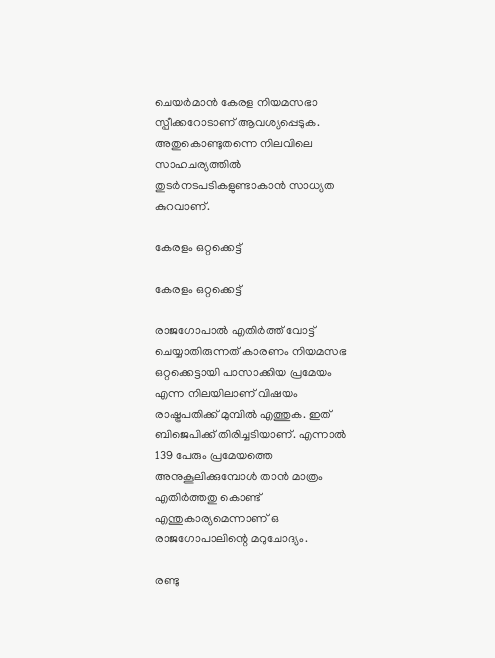ചെയര്‍മാന്‍ കേരള നിയമസഭാ സ്പീക്കറോടാണ് ആവശ്യപ്പെടുക. അതുകൊണ്ടുതന്നെ നിലവിലെ സാഹചര്യത്തില്‍ തുടര്‍നടപടികളുണ്ടാകാന്‍ സാധ്യത കുറവാണ്.

കേരളം ഒറ്റക്കെട്ട്

കേരളം ഒറ്റക്കെട്ട്

രാജഗോപാല്‍ എതിര്‍ത്ത് വോട്ട് ചെയ്യാതിരുന്നത് കാരണം നിയമസഭ ഒറ്റക്കെട്ടായി പാസാക്കിയ പ്രമേയം എന്ന നിലയിലാണ് വിഷയം രാഷ്ട്രപതിക്ക് മുമ്പില്‍ എത്തുക. ഇത് ബിജെപിക്ക് തിരിച്ചടിയാണ്. എന്നാല്‍ 139 പേരും പ്രമേയത്തെ അനുകൂലിക്കുമ്പോള്‍ താന്‍ മാത്രം എതിര്‍ത്തതു കൊണ്ട് എന്തുകാര്യമെന്നാണ് ഒ രാജഗോപാലിന്റെ മറുചോദ്യം.

രണ്ടു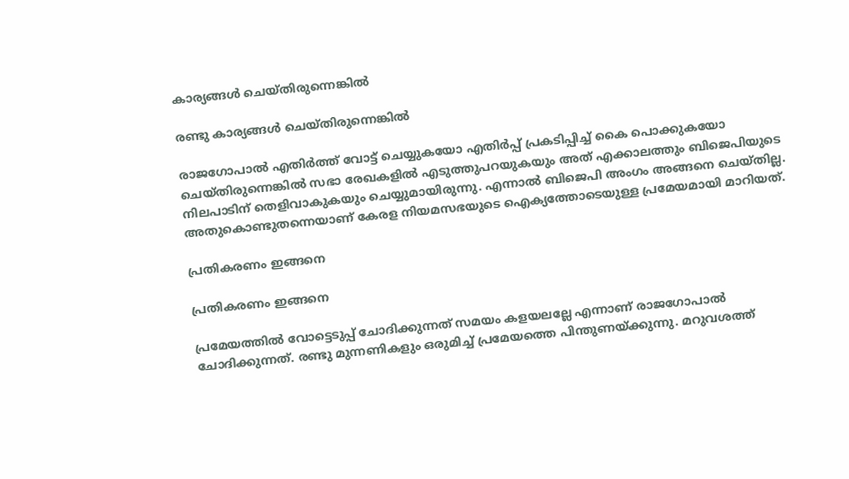കാര്യങ്ങള്‍ ചെയ്തിരുന്നെങ്കില്‍

രണ്ടു കാര്യങ്ങള്‍ ചെയ്തിരുന്നെങ്കില്‍

രാജഗോപാല്‍ എതിര്‍ത്ത് വോട്ട് ചെയ്യുകയോ എതിര്‍പ്പ് പ്രകടിപ്പിച്ച് കൈ പൊക്കുകയോ ചെയ്തിരുന്നെങ്കില്‍ സഭാ രേഖകളില്‍ എടുത്തുപറയുകയും അത് എക്കാലത്തും ബിജെപിയുടെ നിലപാടിന് തെളിവാകുകയും ചെയ്യുമായിരുന്നു. എന്നാല്‍ ബിജെപി അംഗം അങ്ങനെ ചെയ്തില്ല. അതുകൊണ്ടുതന്നെയാണ് കേരള നിയമസഭയുടെ ഐക്യത്തോടെയുള്ള പ്രമേയമായി മാറിയത്.

പ്രതികരണം ഇങ്ങനെ

പ്രതികരണം ഇങ്ങനെ

പ്രമേയത്തില്‍ വോട്ടെടുപ്പ് ചോദിക്കുന്നത് സമയം കളയലല്ലേ എന്നാണ് രാജഗോപാല്‍ ചോദിക്കുന്നത്. രണ്ടു മുന്നണികളും ഒരുമിച്ച് പ്രമേയത്തെ പിന്തുണയ്ക്കുന്നു. മറുവശത്ത്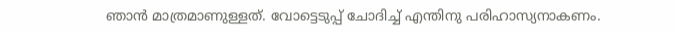ഞാന്‍ മാത്രമാണുള്ളത്. വോട്ടെടുപ്പ് ചോദിച്ച് എന്തിനു പരിഹാസ്യനാകണം.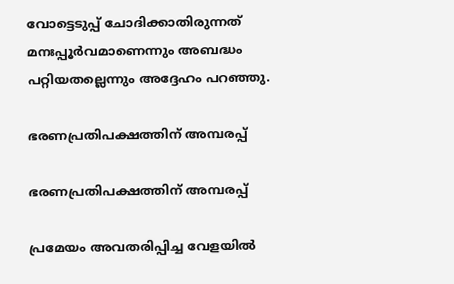വോട്ടെടുപ്പ് ചോദിക്കാതിരുന്നത് മനഃപ്പൂര്‍വമാണെന്നും അബദ്ധം പറ്റിയതല്ലെന്നും അദ്ദേഹം പറഞ്ഞു.

ഭരണപ്രതിപക്ഷത്തിന് അമ്പരപ്പ്

ഭരണപ്രതിപക്ഷത്തിന് അമ്പരപ്പ്

പ്രമേയം അവതരിപ്പിച്ച വേളയില്‍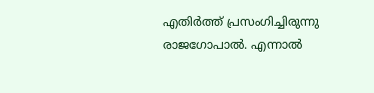എതിര്‍ത്ത് പ്രസംഗിച്ചിരുന്നു രാജഗോപാല്‍. എന്നാല്‍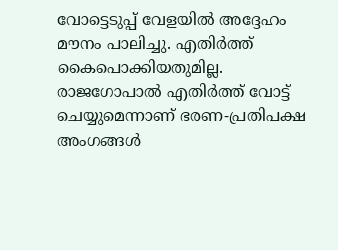വോട്ടെടുപ്പ് വേളയില്‍ അദ്ദേഹം മൗനം പാലിച്ചു. എതിര്‍ത്ത് കൈപൊക്കിയതുമില്ല. രാജഗോപാല്‍ എതിര്‍ത്ത് വോട്ട് ചെയ്യുമെന്നാണ് ഭരണ-പ്രതിപക്ഷ അംഗങ്ങള്‍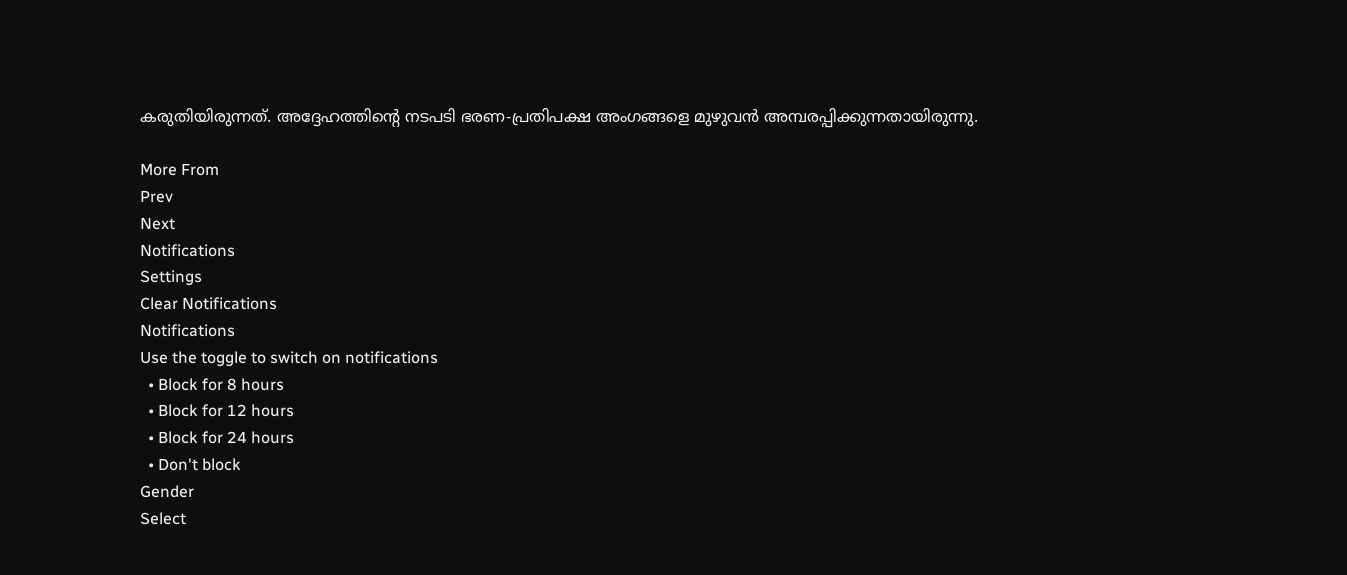കരുതിയിരുന്നത്. അദ്ദേഹത്തിന്റെ നടപടി ഭരണ-പ്രതിപക്ഷ അംഗങ്ങളെ മുഴുവന്‍ അമ്പരപ്പിക്കുന്നതായിരുന്നു.

More From
Prev
Next
Notifications
Settings
Clear Notifications
Notifications
Use the toggle to switch on notifications
  • Block for 8 hours
  • Block for 12 hours
  • Block for 24 hours
  • Don't block
Gender
Select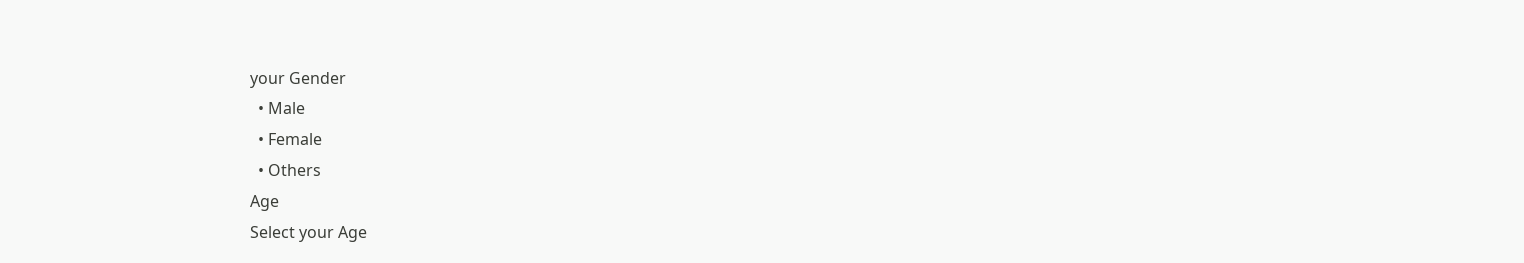your Gender
  • Male
  • Female
  • Others
Age
Select your Age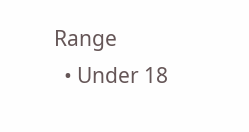Range
  • Under 18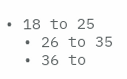• 18 to 25
  • 26 to 35
  • 36 to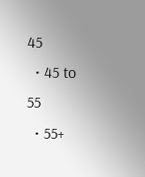45
  • 45 to 55
  • 55+